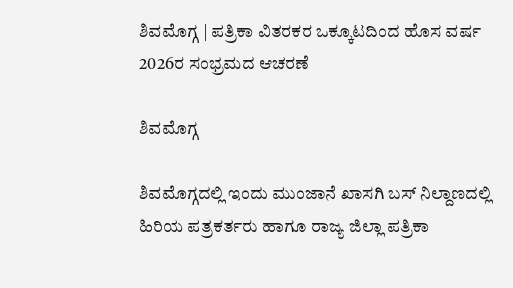ಶಿವಮೊಗ್ಗ | ಪತ್ರಿಕಾ ವಿತರಕರ ಒಕ್ಕೂಟದಿಂದ ಹೊಸ ವರ್ಷ 2026ರ ಸಂಭ್ರಮದ ಆಚರಣೆ

ಶಿವಮೊಗ್ಗ

ಶಿವಮೊಗ್ಗದಲ್ಲಿ ಇಂದು ಮುಂಜಾನೆ ಖಾಸಗಿ ಬಸ್ ನಿಲ್ದಾಣದಲ್ಲಿ ಹಿರಿಯ ಪತ್ರಕರ್ತರು ಹಾಗೂ ರಾಜ್ಯ ಜಿಲ್ಲಾ ಪತ್ರಿಕಾ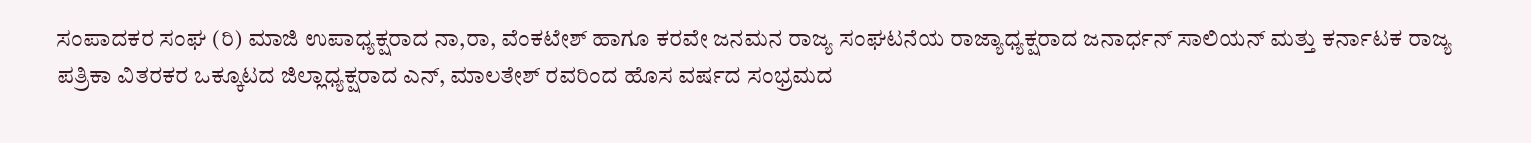ಸಂಪಾದಕರ ಸಂಘ (ರಿ) ಮಾಜಿ ಉಪಾಧ್ಯಕ್ಷರಾದ ನಾ,ರಾ, ವೆಂಕಟೇಶ್ ಹಾಗೂ ಕರವೇ ಜನಮನ ರಾಜ್ಯ ಸಂಘಟನೆಯ ರಾಜ್ಯಾಧ್ಯಕ್ಷರಾದ ಜನಾರ್ಧನ್ ಸಾಲಿಯನ್ ಮತ್ತು ಕರ್ನಾಟಕ ರಾಜ್ಯ ಪತ್ರಿಕಾ ವಿತರಕರ ಒಕ್ಕೂಟದ ಜಿಲ್ಲಾಧ್ಯಕ್ಷರಾದ ಎನ್, ಮಾಲತೇಶ್ ರವರಿಂದ ಹೊಸ ವರ್ಷದ ಸಂಭ್ರಮದ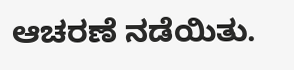ಆಚರಣೆ ನಡೆಯಿತು.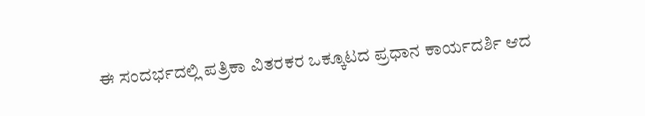ಈ ಸಂದರ್ಭದಲ್ಲಿ ಪತ್ರಿಕಾ ವಿತರಕರ ಒಕ್ಕೂಟದ ಪ್ರಧಾನ ಕಾರ್ಯದರ್ಶಿ ಆದ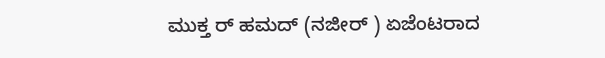ಮುಕ್ತ ರ್ ಹಮದ್ (ನಜೀರ್ ) ಏಜೆಂಟರಾದ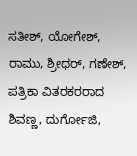ಸತೀಶ್, ಯೋಗೇಶ್, ರಾಮು, ಶ್ರೀಧರ್, ಗಣೇಶ್, ಪತ್ರಿಕಾ ವಿತರಕರರಾದ ಶಿವಣ್ಣ, ದುರ್ಗೋಜಿ,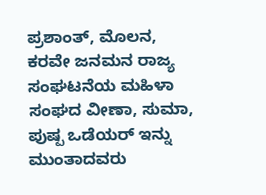ಪ್ರಶಾಂತ್, ಮೊಲನ, ಕರವೇ ಜನಮನ ರಾಜ್ಯ ಸಂಘಟನೆಯ ಮಹಿಳಾ ಸಂಘದ ವೀಣಾ, ಸುಮಾ, ಪುಷ್ಪ ಒಡೆಯರ್ ಇನ್ನು ಮುಂತಾದವರು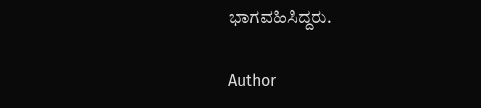ಭಾಗವಹಿಸಿದ್ದರು.

Author